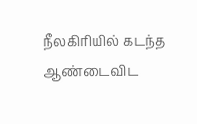நீலகிரியில் கடந்த ஆண்டைவிட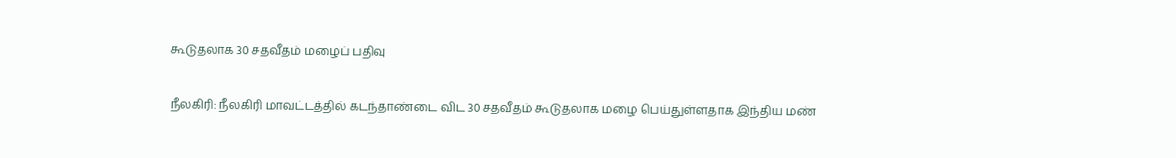கூடுதலாக 30 சதவீதம் மழைப் பதிவு

நீலகிரி: நீலகிரி மாவட்டத்தில் கடந்தாண்டை விட 30 சதவீதம் கூடுதலாக மழை பெய்துள்ளதாக இந்திய மண்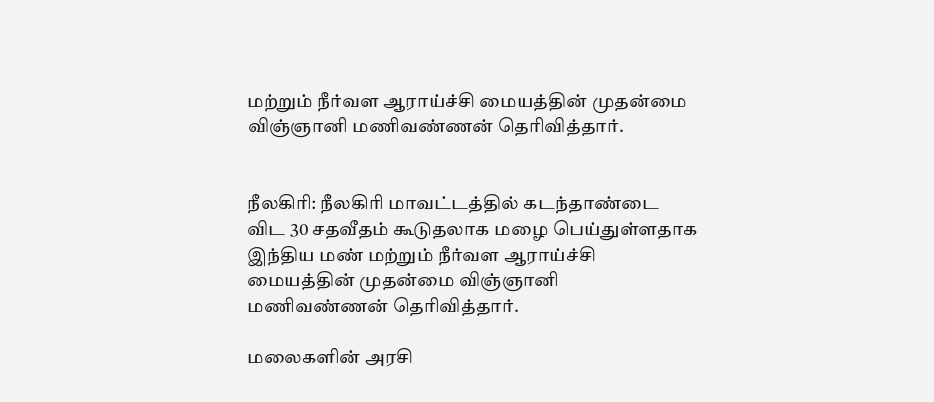மற்றும் நீர்வள ஆராய்ச்சி மையத்தின் முதன்மை விஞ்ஞானி மணிவண்ணன் தெரிவித்தார்.


நீலகிரி: நீலகிரி மாவட்டத்தில் கடந்தாண்டை விட 30 சதவீதம் கூடுதலாக மழை பெய்துள்ளதாக இந்திய மண் மற்றும் நீர்வள ஆராய்ச்சி மையத்தின் முதன்மை விஞ்ஞானி மணிவண்ணன் தெரிவித்தார்.

மலைகளின் அரசி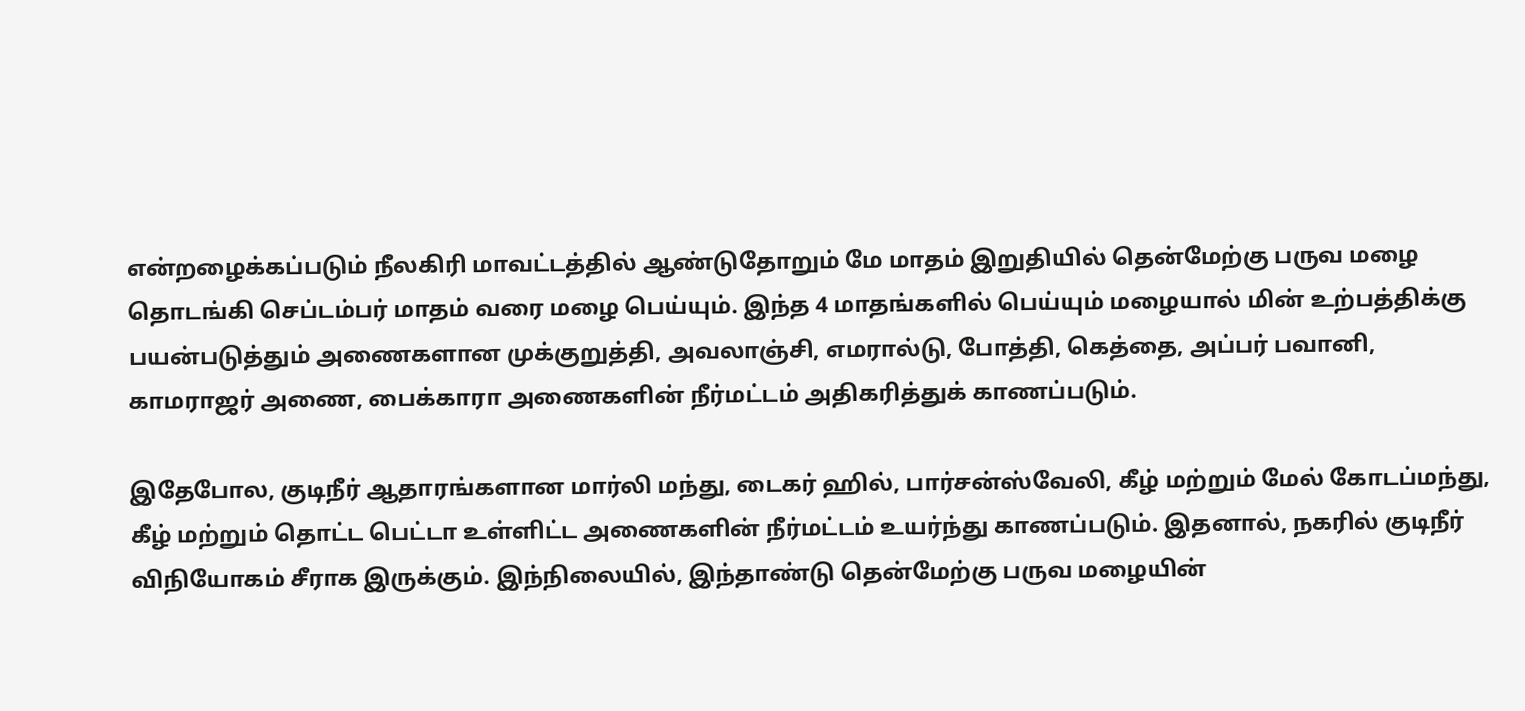என்றழைக்கப்படும் நீலகிரி மாவட்டத்தில் ஆண்டுதோறும் மே மாதம் இறுதியில் தென்மேற்கு பருவ மழை தொடங்கி செப்டம்பர் மாதம் வரை மழை பெய்யும். இந்த 4 மாதங்களில் பெய்யும் மழையால் மின் உற்பத்திக்கு பயன்படுத்தும் அணைகளான முக்குறுத்தி, அவலாஞ்சி, எமரால்டு, போத்தி, கெத்தை, அப்பர் பவானி, காமராஜர் அணை, பைக்காரா அணைகளின் நீர்மட்டம் அதிகரித்துக் காணப்படும்.

இதேபோல, குடிநீர் ஆதாரங்களான மார்லி மந்து, டைகர் ஹில், பார்சன்ஸ்வேலி, கீழ் மற்றும் மேல் கோடப்மந்து, கீழ் மற்றும் தொட்ட பெட்டா உள்ளிட்ட அணைகளின் நீர்மட்டம் உயர்ந்து காணப்படும். இதனால், நகரில் குடிநீர் விநியோகம் சீராக இருக்கும். இந்நிலையில், இந்தாண்டு தென்மேற்கு பருவ மழையின்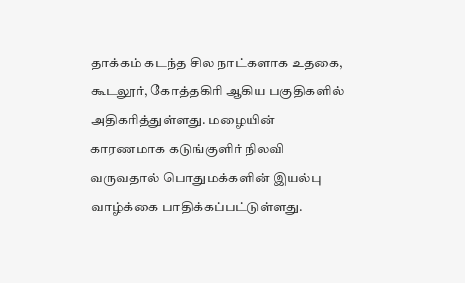தாக்கம் கடந்த சில நாட்களாக உதகை, கூடலூர், கோத்தகிரி ஆகிய பகுதிகளில் அதிகரித்துள்ளது. மழையின் காரணமாக கடுங்குளிர் நிலவி வருவதால் பொதுமக்களின் இயல்பு வாழ்க்கை பாதிக்கப்பட்டுள்ளது.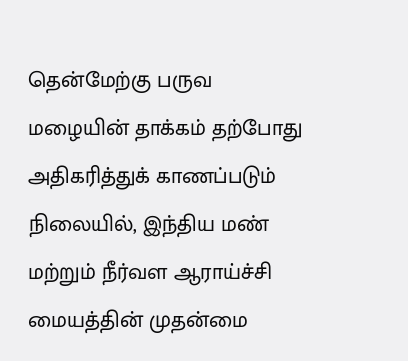தென்மேற்கு பருவ மழையின் தாக்கம் தற்போது அதிகரித்துக் காணப்படும் நிலையில், இந்திய மண் மற்றும் நீர்வள ஆராய்ச்சி மையத்தின் முதன்மை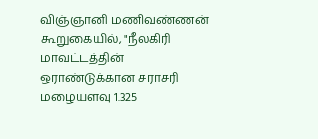விஞ்ஞானி மணிவண்ணன் கூறுகையில், "நீலகிரி மாவட்டத்தின் ஒராண்டுக்கான சராசரி மழையளவு 1.325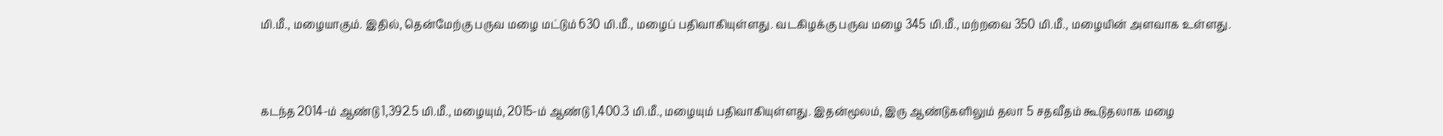மி.மீ., மழையாகும். இதில், தென்மேற்கு பருவ மழை மட்டும் 630 மி.மீ., மழைப் பதிவாகியுள்ளது. வடகிழக்கு பருவ மழை 345 மி.மீ., மற்றவை 350 மி.மீ., மழையின் அளவாக உள்ளது.



கடந்த 2014-ம் ஆண்டு 1,392.5 மி.மீ., மழையும், 2015-ம் ஆண்டு 1,400.3 மி.மீ., மழையும் பதிவாகியுள்ளது. இதன்மூலம், இரு ஆண்டுகளிலும் தலா 5 சதவீதம் கூடுதலாக மழை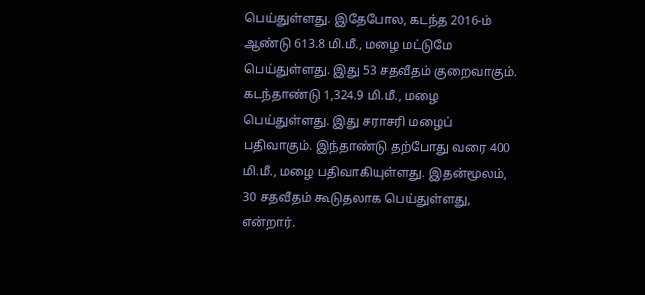பெய்துள்ளது. இதேபோல, கடந்த 2016-ம் ஆண்டு 613.8 மி.மீ., மழை மட்டுமே பெய்துள்ளது. இது 53 சதவீதம் குறைவாகும். கடந்தாண்டு 1,324.9 மி.மீ., மழை பெய்துள்ளது. இது சராசரி மழைப் பதிவாகும். இந்தாண்டு தற்போது வரை 400 மி.மீ., மழை பதிவாகியுள்ளது. இதன்மூலம், 30 சதவீதம் கூடுதலாக பெய்துள்ளது, என்றார்.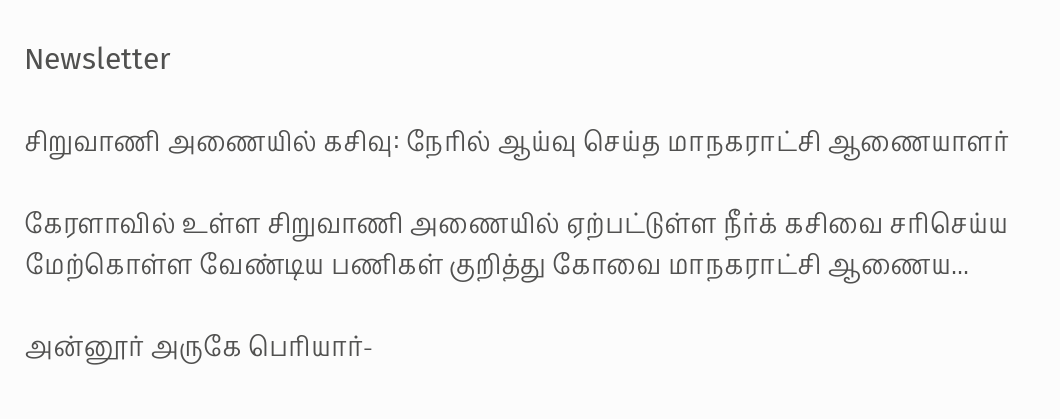Newsletter

சிறுவாணி அணையில் கசிவு: நேரில் ஆய்வு செய்த மாநகராட்சி ஆணையாளர்

கேரளாவில் உள்ள சிறுவாணி அணையில் ஏற்பட்டுள்ள நீர்க் கசிவை சரிசெய்ய மேற்கொள்ள வேண்டிய பணிகள் குறித்து கோவை மாநகராட்சி ஆணைய...

அன்னூர் அருகே பெரியார்-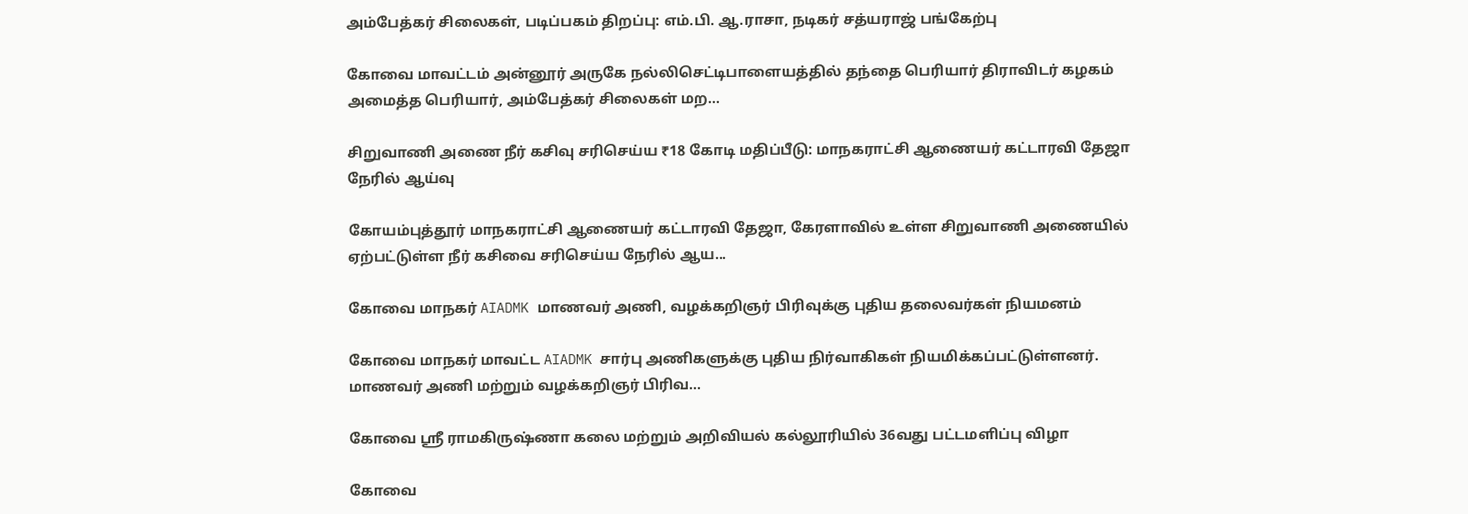அம்பேத்கர் சிலைகள், படிப்பகம் திறப்பு: எம்.பி. ஆ.ராசா, நடிகர் சத்யராஜ் பங்கேற்பு

கோவை மாவட்டம் அன்னூர் அருகே நல்லிசெட்டிபாளையத்தில் தந்தை பெரியார் திராவிடர் கழகம் அமைத்த பெரியார், அம்பேத்கர் சிலைகள் மற...

சிறுவாணி அணை நீர் கசிவு சரிசெய்ய ₹18 கோடி மதிப்பீடு: மாநகராட்சி ஆணையர் கட்டாரவி தேஜா நேரில் ஆய்வு

கோயம்புத்தூர் மாநகராட்சி ஆணையர் கட்டாரவி தேஜா, கேரளாவில் உள்ள சிறுவாணி அணையில் ஏற்பட்டுள்ள நீர் கசிவை சரிசெய்ய நேரில் ஆய...

கோவை மாநகர் AIADMK மாணவர் அணி, வழக்கறிஞர் பிரிவுக்கு புதிய தலைவர்கள் நியமனம்

கோவை மாநகர் மாவட்ட AIADMK சார்பு அணிகளுக்கு புதிய நிர்வாகிகள் நியமிக்கப்பட்டுள்ளனர். மாணவர் அணி மற்றும் வழக்கறிஞர் பிரிவ...

கோவை ஸ்ரீ ராமகிருஷ்ணா கலை மற்றும் அறிவியல் கல்லூரியில் 36வது பட்டமளிப்பு விழா

கோவை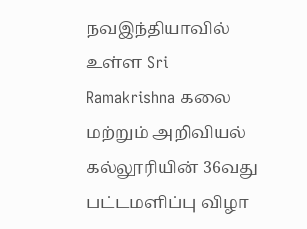நவஇந்தியாவில் உள்ள Sri Ramakrishna கலை மற்றும் அறிவியல் கல்லூரியின் 36வது பட்டமளிப்பு விழா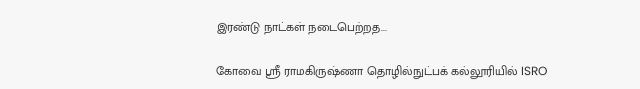இரண்டு நாட்கள் நடைபெற்றத...

கோவை ஸ்ரீ ராமகிருஷ்ணா தொழில்நுட்பக் கல்லூரியில் ISRO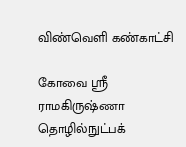விண்வெளி கண்காட்சி

கோவை ஸ்ரீ ராமகிருஷ்ணா தொழில்நுட்பக்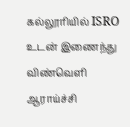கல்லூரியில் ISRO உடன் இணைந்து விண்வெளி ஆராய்ச்சி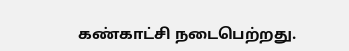கண்காட்சி நடைபெற்றது.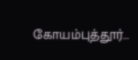கோயம்புத்தூர்...